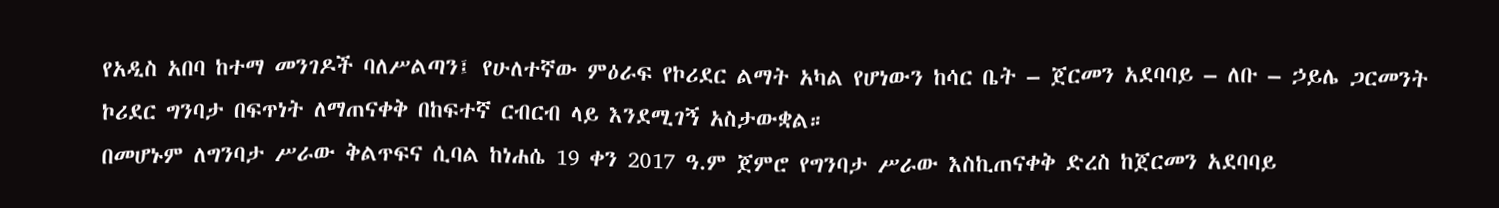የአዲስ አበባ ከተማ መንገዶች ባለሥልጣን፤ የሁለተኛው ምዕራፍ የኮሪደር ልማት አካል የሆነውን ከሳር ቤት – ጀርመን አደባባይ – ለቡ – ኃይሌ ጋርመንት ኮሪደር ግንባታ በፍጥነት ለማጠናቀቅ በከፍተኛ ርብርብ ላይ እንደሚገኝ አስታውቋል።
በመሆኑም ለግንባታ ሥራው ቅልጥፍና ሲባል ከነሐሴ 19 ቀን 2017 ዓ.ም ጀምሮ የግንባታ ሥራው እስኪጠናቀቅ ድረስ ከጀርመን አደባባይ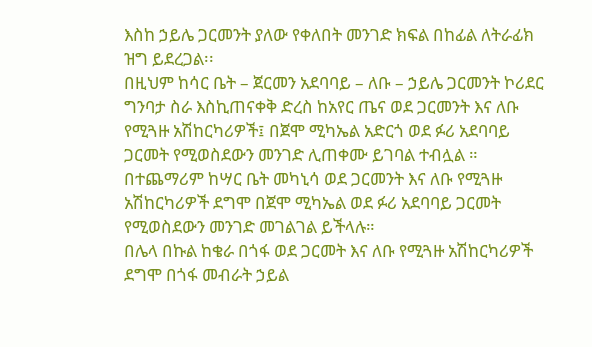እስከ ኃይሌ ጋርመንት ያለው የቀለበት መንገድ ክፍል በከፊል ለትራፊክ ዝግ ይደረጋል፡፡
በዚህም ከሳር ቤት – ጀርመን አደባባይ – ለቡ – ኃይሌ ጋርመንት ኮሪደር ግንባታ ስራ እስኪጠናቀቅ ድረስ ከአየር ጤና ወደ ጋርመንት እና ለቡ የሚጓዙ አሽከርካሪዎች፤ በጀሞ ሚካኤል አድርጎ ወደ ፉሪ አደባባይ ጋርመት የሚወስደውን መንገድ ሊጠቀሙ ይገባል ተብሏል ።
በተጨማሪም ከሣር ቤት መካኒሳ ወደ ጋርመንት እና ለቡ የሚጓዙ አሽከርካሪዎች ደግሞ በጀሞ ሚካኤል ወደ ፉሪ አደባባይ ጋርመት የሚወስደውን መንገድ መገልገል ይችላሉ።
በሌላ በኩል ከቄራ በጎፋ ወደ ጋርመት እና ለቡ የሚጓዙ አሽከርካሪዎች ደግሞ በጎፋ መብራት ኃይል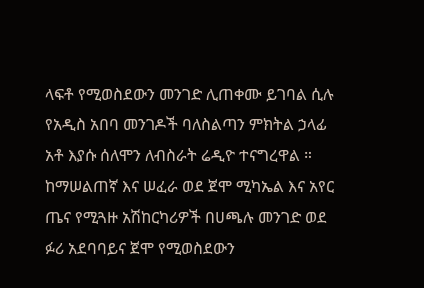ላፍቶ የሚወስደውን መንገድ ሊጠቀሙ ይገባል ሲሉ የአዲስ አበባ መንገዶች ባለስልጣን ምክትል ኃላፊ አቶ እያሱ ሰለሞን ለብስራት ሬዲዮ ተናግረዋል ።
ከማሠልጠኛ እና ሠፈራ ወደ ጀሞ ሚካኤል እና አየር ጤና የሚጓዙ አሽከርካሪዎች በሀጫሉ መንገድ ወደ ፉሪ አደባባይና ጀሞ የሚወስደውን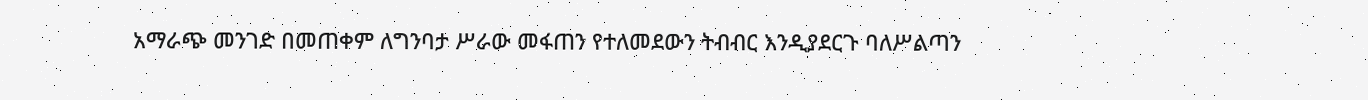አማራጭ መንገድ በመጠቀም ለግንባታ ሥራው መፋጠን የተለመደውን ትብብር እንዲያደርጉ ባለሥልጣን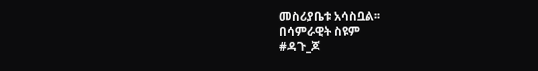መስሪያቤቱ አሳስቧል፡፡
በሳምራዊት ስዩም
#ዳጉ_ጆ